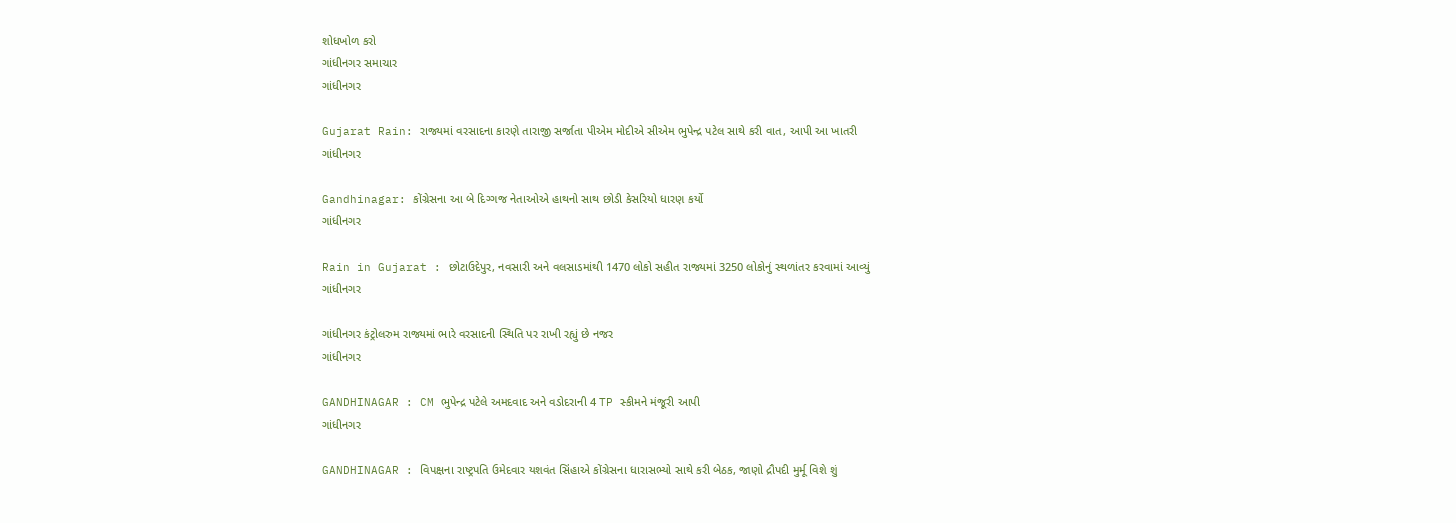શોધખોળ કરો
ગાંધીનગર સમાચાર
ગાંધીનગર

Gujarat Rain: રાજ્યમાં વરસાદના કારણે તારાજી સર્જાતા પીએમ મોદીએ સીએમ ભુપેન્દ્ર પટેલ સાથે કરી વાત, આપી આ ખાતરી
ગાંધીનગર

Gandhinagar: કોંગ્રેસના આ બે દિગ્ગજ નેતાઓએ હાથનો સાથ છોડી કેસરિયો ધારણ કર્યો
ગાંધીનગર

Rain in Gujarat : છોટાઉદેપુર, નવસારી અને વલસાડમાંથી 1470 લોકો સહીત રાજ્યમાં 3250 લોકોનું સ્થળાંતર કરવામાં આવ્યું
ગાંધીનગર

ગાંધીનગર કંટ્રોલરુમ રાજ્યમાં ભારે વરસાદની સ્થિતિ પર રાખી રહ્યું છે નજર
ગાંધીનગર

GANDHINAGAR : CM ભુપેન્દ્ર પટેલે અમદવાદ અને વડોદરાની 4 TP સ્કીમને મંજૂરી આપી
ગાંધીનગર

GANDHINAGAR : વિપક્ષના રાષ્ટ્રપતિ ઉમેદવાર યશવંત સિંહાએ કોંગ્રેસના ધારાસભ્યો સાથે કરી બેઠક, જાણો દ્રૌપદી મુર્મૂ વિશે શું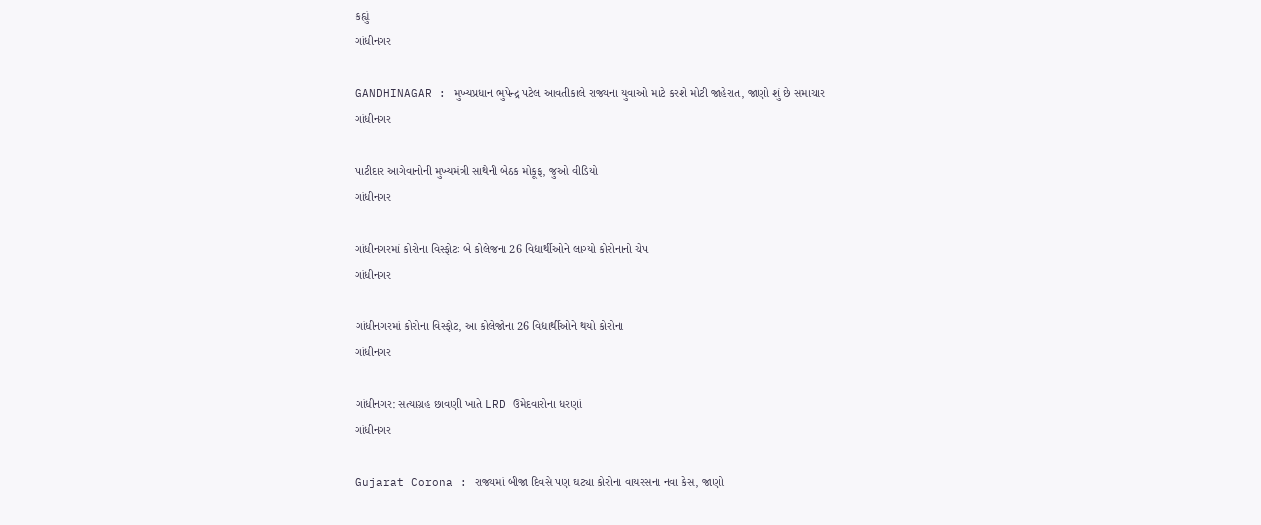કહ્યું
ગાંધીનગર

GANDHINAGAR : મુખ્યપ્રધાન ભુપેન્દ્ર પટેલ આવતીકાલે રાજ્યના યુવાઓ માટે કરશે મોટી જાહેરાત, જાણો શું છે સમાચાર
ગાંધીનગર

પાટીદાર આગેવાનોની મુખ્યમંત્રી સાથેની બેઠક મોકૂફ, જુઓ વીડિયો
ગાંધીનગર

ગાંધીનગરમાં કોરોના વિસ્ફોટઃ બે કોલેજના 26 વિદ્યાર્થીઓને લાગ્યો કોરોનાનો ચેપ
ગાંધીનગર

ગાંધીનગરમાં કોરોના વિસ્ફોટ, આ કોલેજોના 26 વિદ્યાર્થીઓને થયો કોરોના
ગાંધીનગર

ગાંધીનગર: સત્યાગ્રહ છાવણી ખાતે LRD ઉમેદવારોના ધરણાં
ગાંધીનગર

Gujarat Corona : રાજ્યમાં બીજા દિવસે પણ ઘટ્યા કોરોના વાયરસના નવા કેસ, જાણો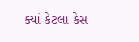ક્યાં કેટલા કેસ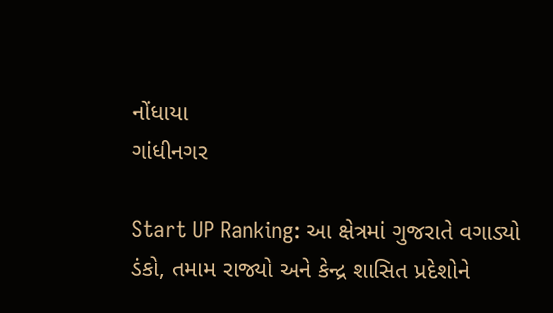નોંધાયા
ગાંધીનગર

Start UP Ranking: આ ક્ષેત્રમાં ગુજરાતે વગાડ્યો ડંકો, તમામ રાજ્યો અને કેન્દ્ર શાસિત પ્રદેશોને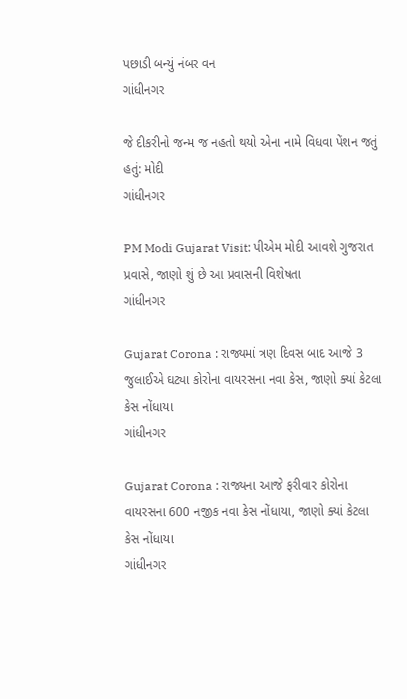પછાડી બન્યું નંબર વન
ગાંધીનગર

જે દીકરીનો જન્મ જ નહતો થયો એના નામે વિધવા પેંશન જતું હતું: મોદી
ગાંધીનગર

PM Modi Gujarat Visit: પીએમ મોદી આવશે ગુજરાત પ્રવાસે, જાણો શું છે આ પ્રવાસની વિશેષતા
ગાંધીનગર

Gujarat Corona : રાજ્યમાં ત્રણ દિવસ બાદ આજે 3 જુલાઈએ ઘટ્યા કોરોના વાયરસના નવા કેસ, જાણો ક્યાં કેટલા કેસ નોંધાયા
ગાંધીનગર

Gujarat Corona : રાજ્યના આજે ફરીવાર કોરોના વાયરસના 600 નજીક નવા કેસ નોંધાયા, જાણો ક્યાં કેટલા કેસ નોંધાયા
ગાંધીનગર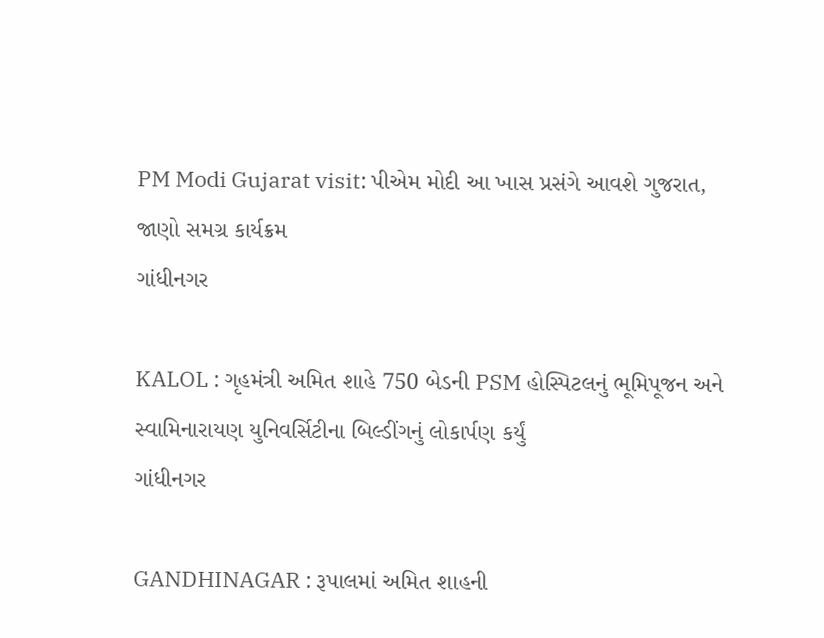PM Modi Gujarat visit: પીએમ મોદી આ ખાસ પ્રસંગે આવશે ગુજરાત, જાણો સમગ્ર કાર્યક્રમ
ગાંધીનગર

KALOL : ગૃહમંત્રી અમિત શાહે 750 બેડની PSM હોસ્પિટલનું ભૂમિપૂજન અને સ્વામિનારાયણ યુનિવર્સિટીના બિલ્ડીંગનું લોકાર્પણ કર્યું
ગાંધીનગર

GANDHINAGAR : રૂપાલમાં અમિત શાહની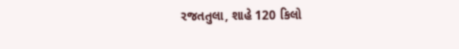રજતતુલા, શાહે 120 કિલો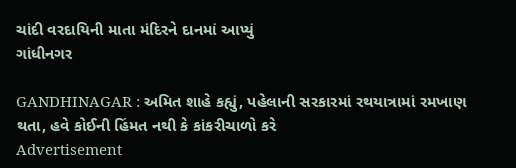ચાંદી વરદાયિની માતા મંદિરને દાનમાં આપ્યું
ગાંધીનગર

GANDHINAGAR : અમિત શાહે કહ્યું, પહેલાની સરકારમાં રથયાત્રામાં રમખાણ થતા, હવે કોઈની હિંમત નથી કે કાંકરીચાળો કરે
Advertisement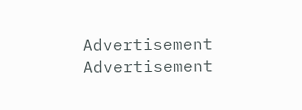Advertisement
Advertisement